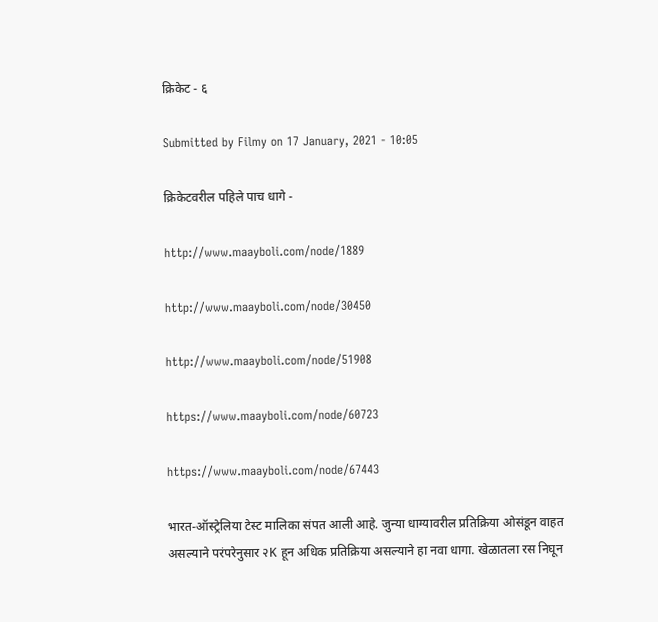क्रिकेट - ६

Submitted by Filmy on 17 January, 2021 - 10:05

क्रिकेटवरील पहिले पाच धागे -

http://www.maayboli.com/node/1889

http://www.maayboli.com/node/30450

http://www.maayboli.com/node/51908

https://www.maayboli.com/node/60723

https://www.maayboli.com/node/67443

भारत-ऑस्ट्रेलिया टेस्ट मालिका संपत आली आहे. जुन्या धाग्यावरील प्रतिक्रिया ओसंडून वाहत असल्याने परंपरेनुसार २K हून अधिक प्रतिक्रिया असल्याने हा नवा धागा. खेळातला रस निघून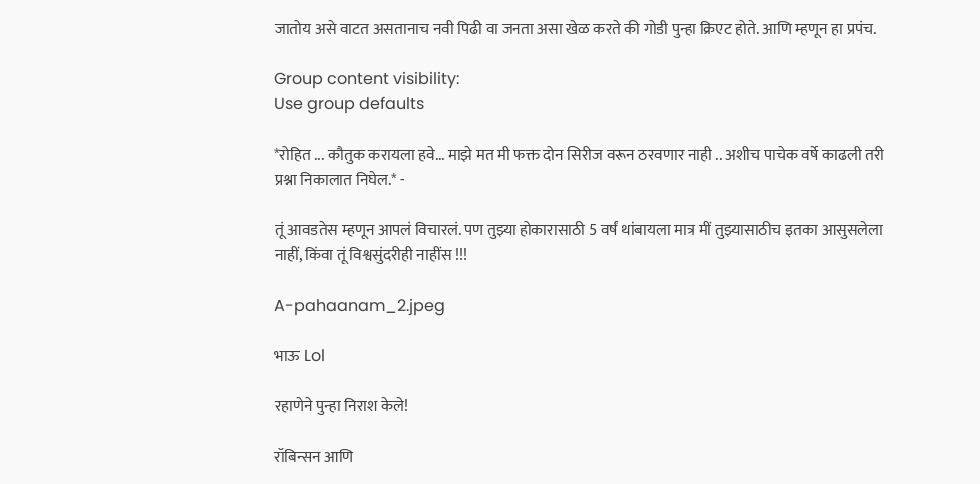जातोय असे वाटत असतानाच नवी पिढी वा जनता असा खेळ करते की गोडी पुन्हा क्रिएट होते. आणि म्हणून हा प्रपंच.

Group content visibility:
Use group defaults

*रोहित ... कौतुक करायला हवे... माझे मत मी फक्त दोन सिरीज वरून ठरवणार नाही .. अशीच पाचेक वर्षे काढली तरी प्रश्ना निकालात निघेल.* -

तूं आवडतेस म्हणून आपलं विचारलं. पण तुझ्या होकारासाठी 5 वर्षं थांबायला मात्र मीं तुझ्यासाठीच इतका आसुसलेला नाहीं, किंवा तूं विश्वसुंदरीही नाहींस !!!

A-pahaanam_2.jpeg

भाऊ Lol

रहाणेने पुन्हा निराश केले!

रॉबिन्सन आणि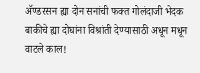अ‍ॅण्डरसन ह्या दोन सनांची फक्त गोलंदाजी भेदक बाकीचे ह्या दोघांना विश्रांती देण्यासाठी अधून मधून वाटले काल!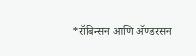*रॉबिन्सन आणि अ‍ॅण्डरसन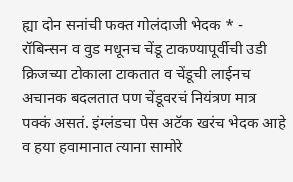ह्या दोन सनांची फक्त गोलंदाजी भेदक * -
रॉबिन्सन व वुड मधूनच चेंडू टाकण्यापूर्वीची उडी क्रिजच्या टोकाला टाकतात व चेंडूची लाईनच अचानक बदलतात पण चेंडूवरचं नियंत्रण मात्र पक्कं असतं. इंग्लंडचा पेस अटॅक खरंच भेदक आहे व हया हवामानात त्याना सामोरे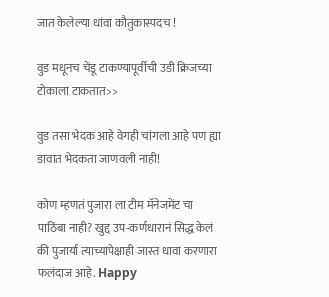जात केलेल्या धांवा कौतुकास्पदच !

वुड मधूनच चेंडू टाकण्यापूर्वीची उडी क्रिजच्या टोकाला टाकतात>>

वुड तसा भेदक आहे वेगही चांगला आहे पण ह्या डावात भेदकता जाणवली नाही!

कोण म्हणतं पुजारा ला टीम मॅनेजमेंट चा पाठिंबा नाही? खुद्द उप-कर्णधारानं सिद्ध केलं की पुजार्या त्याच्यापेक्षाही जास्त धावा करणारा फलंदाज आहे. Happy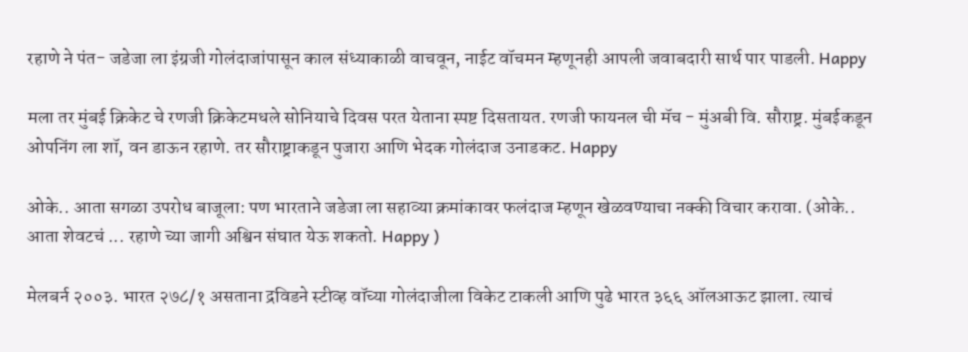रहाणे ने पंत- जडेजा ला इंग्रजी गोलंदाजांपासून काल संध्याकाळी वाचवून, नाईट वॉचमन म्हणूनही आपली जवाबदारी सार्थ पार पाडली. Happy

मला तर मुंबई क्रिकेट चे रणजी क्रिकेटमधले सोनियाचे दिवस परत येताना स्पष्ट दिसतायत. रणजी फायनल ची मॅच - मुंअबी वि. सौराष्ट्र. मुंबईकडून ओपनिंग ला शॉ, वन डाऊन रहाणे. तर सौराष्ट्राकडून पुजारा आणि भेदक गोलंदाज उनाडकट. Happy

ओके.. आता सगळा उपरोध बाजूला: पण भारताने जडेजा ला सहाव्या क्रमांकावर फलंदाज म्हणून खेळवण्याचा नक्की विचार करावा. (ओके.. आता शेवटचं ... रहाणे च्या जागी अश्विन संघात येऊ शकतो. Happy )

मेलबर्न २००३. भारत २७८/१ असताना द्रविडने स्टीव्ह वॉच्या गोलंदाजीला विकेट टाकली आणि पुढे भारत ३६६ ऑलआऊट झाला. त्याचं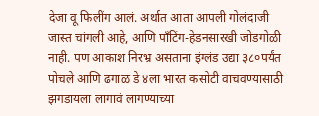देजा वू फिलींग आलं. अर्थात आता आपली गोलंदाजी जास्त चांगली आहे, आणि पाँटिंग-हेडनसारखी जोडगोळी नाही. पण आकाश निरभ्र असताना इंग्लंड उद्या ३८०पर्यंत पोचले आणि ढगाळ डे ४ला भारत कसोटी वाचवण्यासाठी झगडायला लागावं लागण्याच्या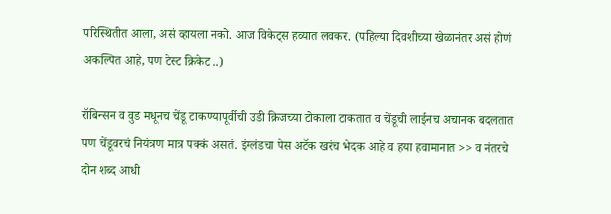परिस्थितीत आला, असं व्हायला नको. आज विकेट्स हव्यात लवकर. (पहिल्या दिवशीच्या खेळानंतर असं होणं अकल्पित आहे, पण टेस्ट क्रिकेट ..)

रॉबिन्सन व वुड मधूनच चेंडू टाकण्यापूर्वीची उडी क्रिजच्या टोकाला टाकतात व चेंडूची लाईनच अचानक बदलतात पण चेंडूवरचं नियंत्रण मात्र पक्कं असतं. इंग्लंडचा पेस अटॅक खरंच भेदक आहे व हया हवामानात >> व नंतरचे दोन शब्द आधी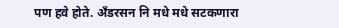पण हवे होते. अँडरसन नि मधे मधे सटकणारा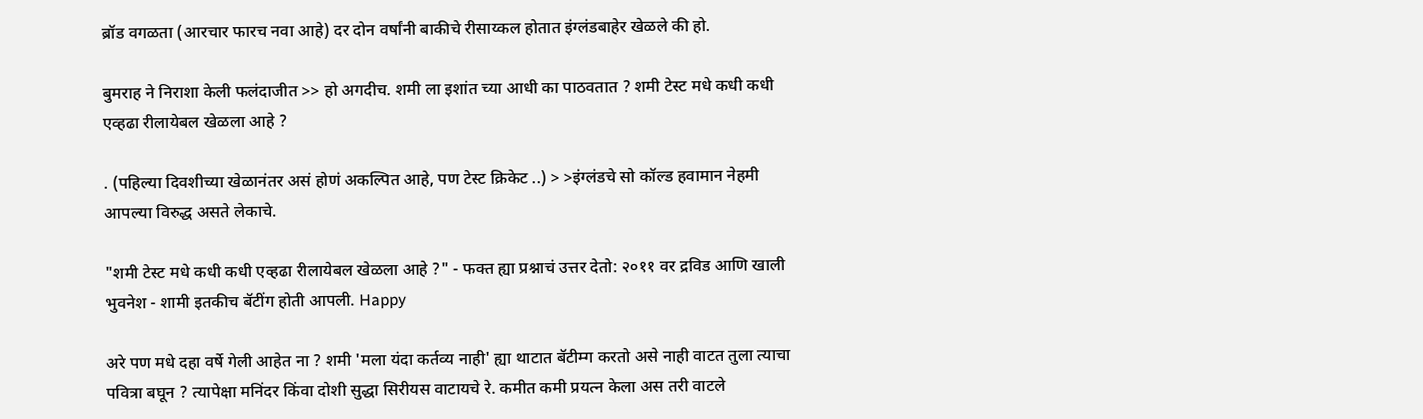ब्रॉड वगळता (आरचार फारच नवा आहे) दर दोन वर्षांनी बाकीचे रीसाय्कल होतात इंग्लंडबाहेर खेळले की हो.

बुमराह ने निराशा केली फलंदाजीत >> हो अगदीच. शमी ला इशांत च्या आधी का पाठवतात ? शमी टेस्ट मधे कधी कधी एव्हढा रीलायेबल खेळला आहे ?

. (पहिल्या दिवशीच्या खेळानंतर असं होणं अकल्पित आहे, पण टेस्ट क्रिकेट ..) > >इंग्लंडचे सो कॉल्ड हवामान नेहमी आपल्या विरुद्ध असते लेकाचे.

"शमी टेस्ट मधे कधी कधी एव्हढा रीलायेबल खेळला आहे ?" - फक्त ह्या प्रश्नाचं उत्तर देतो: २०११ वर द्रविड आणि खाली भुवनेश - शामी इतकीच बॅटींग होती आपली. Happy

अरे पण मधे दहा वर्षे गेली आहेत ना ? शमी 'मला यंदा कर्तव्य नाही' ह्या थाटात बॅटीम्ग करतो असे नाही वाटत तुला त्याचा पवित्रा बघून ? त्यापेक्षा मनिंदर किंवा दोशी सुद्धा सिरीयस वाटायचे रे. कमीत कमी प्रयत्न केला अस तरी वाटले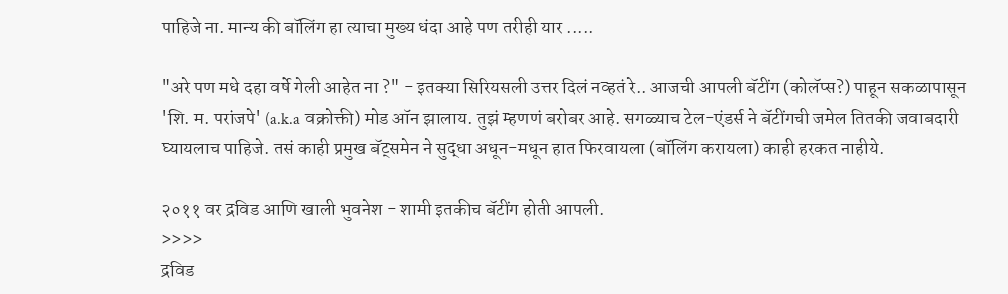पाहिजे ना. मान्य की बॉलिंग हा त्याचा मुख्य धंदा आहे पण तरीही यार .....

"अरे पण मधे दहा वर्षे गेली आहेत ना ?" - इतक्या सिरियसली उत्तर दिलं नव्हतं रे.. आजची आपली बॅटींग (कोलॅप्स?) पाहून सकळापासून 'शि. म. परांजपे' (a.k.a वक्रोक्ती) मोड ऑन झालाय. तुझं म्हणणं बरोबर आहे. सगळ्याच टेल-एंडर्स ने बॅटींगची जमेल तितकी जवाबदारी घ्यायलाच पाहिजे. तसं काही प्रमुख बॅट्समेन ने सुद्धा अधून-मधून हात फिरवायला (बॉलिंग करायला) काही हरकत नाहीये.

२०११ वर द्रविड आणि खाली भुवनेश - शामी इतकीच बॅटींग होती आपली.
>>>>
द्रविड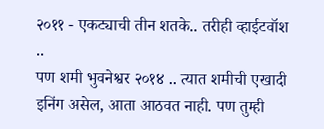२०११ - एकट्याची तीन शतके.. तरीही व्हाईटवॉश ..
पण शमी भुवनेश्वर २०१४ .. त्यात शमीची एखादी इनिंग असेल, आता आठवत नाही. पण तुम्ही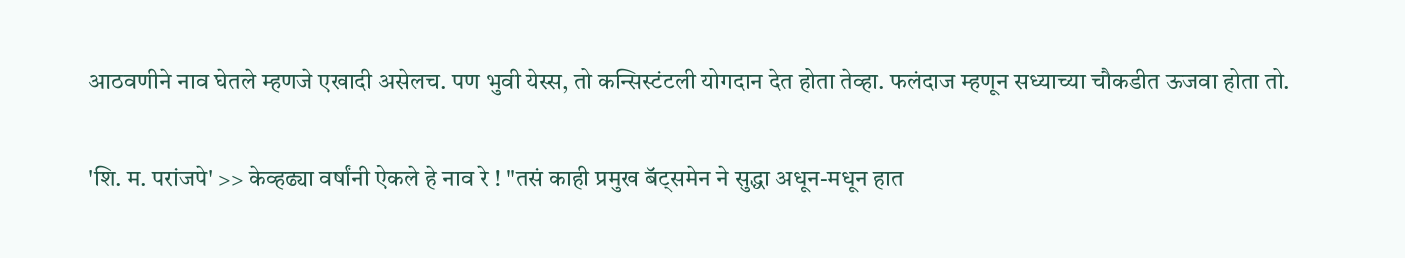आठवणीने नाव घेतले म्हणजे एखादी असेलच. पण भुवी येस्स, तो कन्सिस्टंटली योगदान देत होता तेव्हा. फलंदाज म्हणून सध्याच्या चौकडीत ऊजवा होता तो.

'शि. म. परांजपे' >> केव्हढ्या वर्षांनी ऐकले हे नाव रे ! "तसं काही प्रमुख बॅट्समेन ने सुद्धा अधून-मधून हात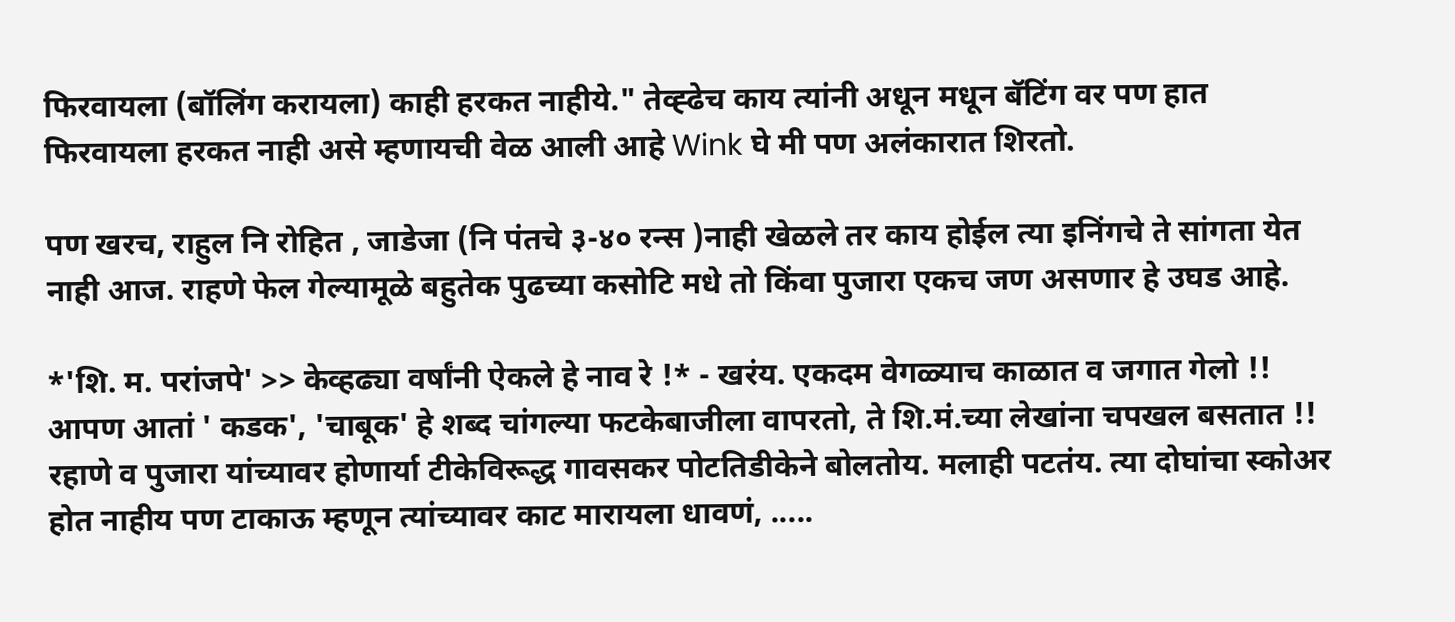फिरवायला (बॉलिंग करायला) काही हरकत नाहीये." तेव्ह्ढेच काय त्यांनी अधून मधून बॅटिंग वर पण हात फिरवायला हरकत नाही असे म्हणायची वेळ आली आहे Wink घे मी पण अलंकारात शिरतो.

पण खरच, राहुल नि रोहित , जाडेजा (नि पंतचे ३-४० रन्स )नाही खेळले तर काय होईल त्या इनिंगचे ते सांगता येत नाही आज. राहणे फेल गेल्यामूळे बहुतेक पुढच्या कसोटि मधे तो किंवा पुजारा एकच जण असणार हे उघड आहे.

*'शि. म. परांजपे' >> केव्हढ्या वर्षांनी ऐकले हे नाव रे !* - खरंय. एकदम वेगळ्याच काळात व जगात गेलो !! आपण आतां ' कडक', 'चाबूक' हे शब्द चांगल्या फटकेबाजीला वापरतो, ते शि.मं.च्या लेखांना चपखल बसतात !!
रहाणे व पुजारा यांच्यावर होणार्या टीकेविरूद्ध गावसकर पोटतिडीकेने बोलतोय. मलाही पटतंय. त्या दोघांचा स्कोअर होत नाहीय पण टाकाऊ म्हणून त्यांच्यावर काट मारायला धावणं, .....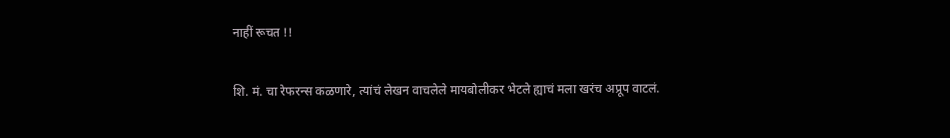नाहीं रूचत !!

शि. मं. चा रेफरन्स कळणारे, त्यांचं लेखन वाचलेले मायबोलीकर भेटले ह्याचं मला खरंच अप्रूप वाटलं.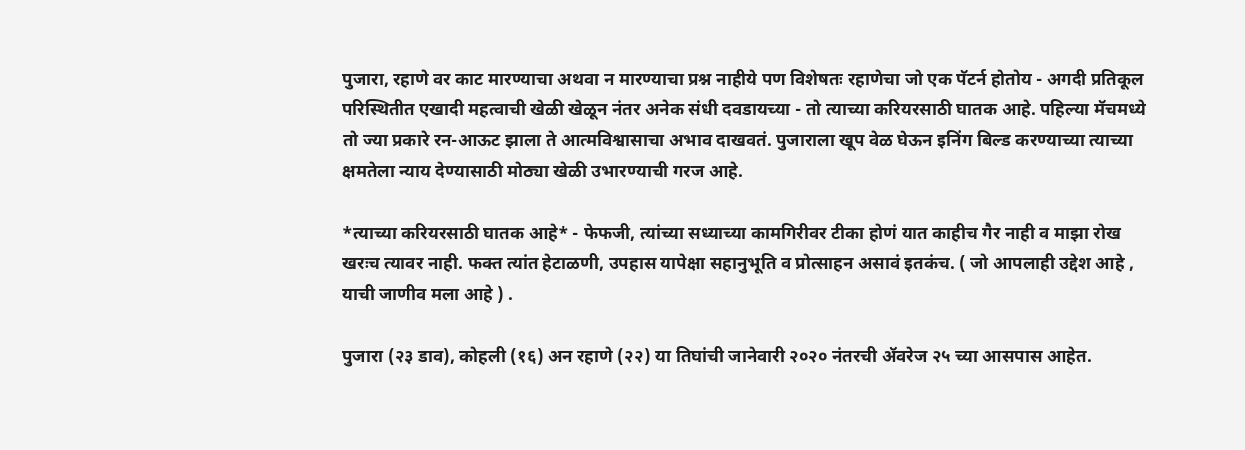पुजारा, रहाणे वर काट मारण्याचा अथवा न मारण्याचा प्रश्न नाहीये पण विशेषतः रहाणेचा जो एक पॅटर्न होतोय - अगदी प्रतिकूल परिस्थितीत एखादी महत्वाची खेळी खेळून नंतर अनेक संधी दवडायच्या - तो त्याच्या करियरसाठी घातक आहे. पहिल्या मॅचमध्ये तो ज्या प्रकारे रन-आऊट झाला ते आत्मविश्वासाचा अभाव दाखवतं. पुजाराला खूप वेळ घेऊन इनिंग बिल्ड करण्याच्या त्याच्या क्षमतेला न्याय देण्यासाठी मोठ्या खेळी उभारण्याची गरज आहे.

*त्याच्या करियरसाठी घातक आहे* - फेफजी, त्यांच्या सध्याच्या कामगिरीवर टीका होणं यात काहीच गैर नाही व माझा रोख खरःच त्यावर नाही. फक्त त्यांत हेटाळणी, उपहास यापेक्षा सहानुभूति व प्रोत्साहन असावं इतकंच. ( जो आपलाही उद्देश आहे , याची जाणीव मला आहे ) .

पुजारा (२३ डाव), कोहली (१६) अन रहाणे (२२) या तिघांची जानेवारी २०२० नंतरची ॲवरेज २५ च्या आसपास आहेत.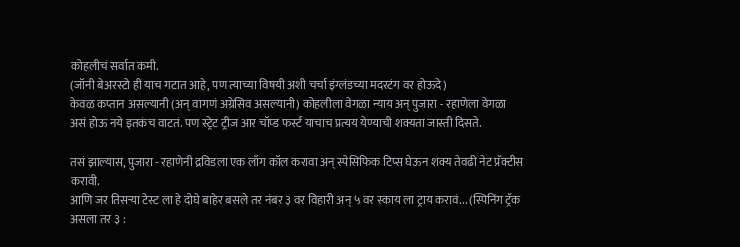कोहलीचं सर्वात कमी.
(जॉनी बेअरस्टो ही याच गटात आहे, पण त्याच्या विषयी अशी चर्चा इंग्लंडच्या मदरटंग वर होऊदे)
केवळ कप्तान असल्यानी (अन् वागणं अग्रेसिव असल्यानी) कोहलीला वेगळा न्याय अन् पुजारा - रहाणेला वेगळा असं होऊ नये इतकंच वाटतं. पण स्ट्रेट ट्रीज आर चॉप्ड फर्स्ट याचाच प्रत्यय येण्याची शक्यता जास्ती दिसते.

तसं झाल्यास, पुजारा - रहाणेनी द्रविडला एक लाँग कॉल करावा अन् स्पेसिफिक टिप्स घेऊन शक्य तेवढी नेट प्रॅक्टीस करावी.
आणि जर तिसऱ्या टेस्ट ला हे दोघे बाहेर बसले तर नंबर ३ वर विहारी अन् ५ वर स्काय ला ट्राय करावं... (स्पिनिंग ट्रॅक असला तर ३ :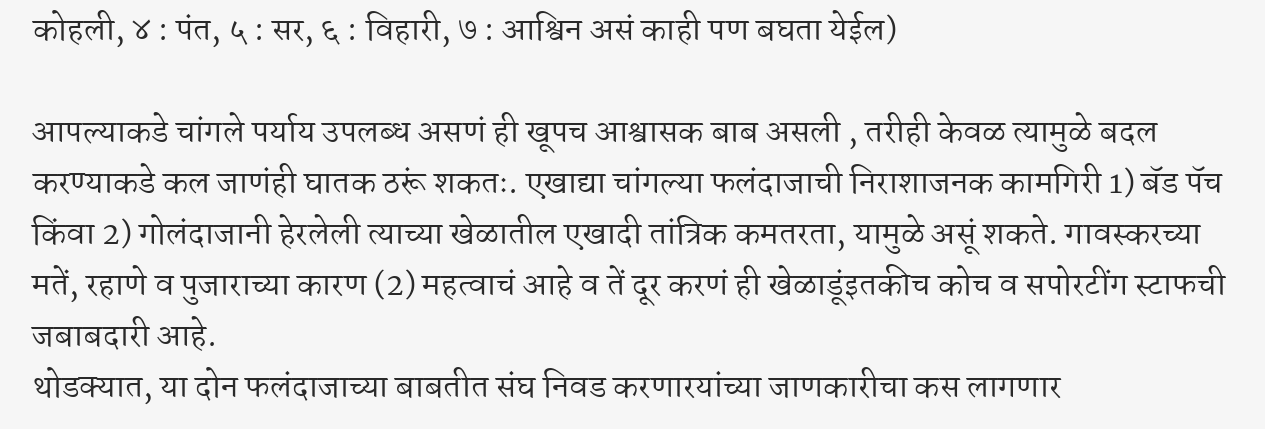कोहली, ४ : पंत, ५ : सर, ६ : विहारी, ७ : आश्विन असं काही पण बघता येईल)

आपल्याकडे चांगले पर्याय उपलब्ध असणं ही खूपच आश्वासक बाब असली , तरीही केवळ त्यामुळे बदल करण्याकडे कल जाणंही घातक ठरूं शकतः. एखाद्या चांगल्या फलंदाजाची निराशाजनक कामगिरी 1) बॅड पॅच किंवा 2) गोलंदाजानी हेरलेली त्याच्या खेळातील एखादी तांत्रिक कमतरता, यामुळे असूं शकते. गावस्करच्या मतें, रहाणे व पुजाराच्या कारण (2) महत्वाचं आहे व तें दूर करणं ही खेळाडूंइतकीच कोच व सपोरटींग स्टाफची जबाबदारी आहे.
थोडक्यात, या दोन फलंदाजाच्या बाबतीत संघ निवड करणारयांच्या जाणकारीचा कस लागणार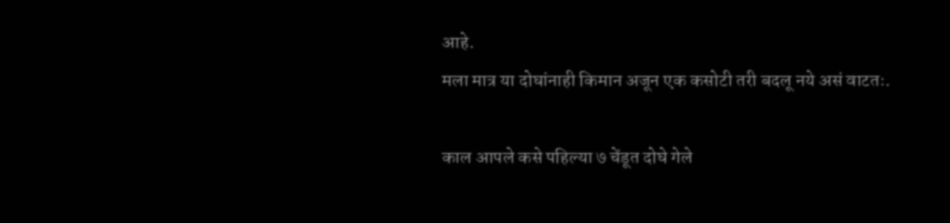आहे.
मला मात्र या दोघांनाही किमान अजून एक कसोटी तरी बदलू नये असं वाटतः.

काल आपले कसे पहिल्या ७ चेंडूत दोघे गेले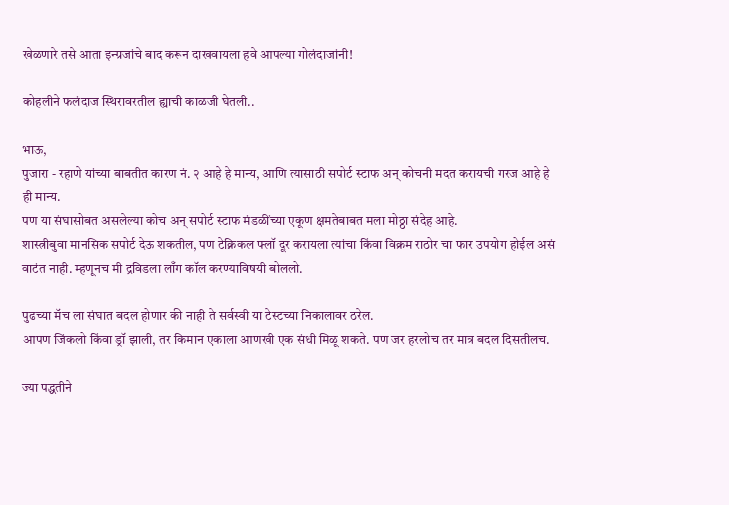खेळणारे तसे आता इन्ग्रजांचे बाद करून दाखवायला हवे आपल्या गोलंदाजांनी!

कोहलीने फलंदाज स्थिरावरतील ह्याची काळजी घेतली..

भाऊ,
पुजारा - रहाणे यांच्या बाबतीत कारण नं. २ आहे हे मान्य, आणि त्यासाठी सपोर्ट स्टाफ अन् कोचनी मदत करायची गरज आहे हे ही मान्य.
पण या संघासोबत असलेल्या कोच अन् सपोर्ट स्टाफ मंडळींच्या एकूण क्षमतेबाबत मला मोठ्ठा संदेह आहे.
शास्त्रीबुवा मानसिक सपोर्ट देऊ शकतील, पण टेक्निकल फ्लॉ दूर करायला त्यांचा किंवा विक्रम राठोर चा फार उपयोग होईल असं वाटंत नाही. म्हणूनच मी द्रविडला लाँग कॉल करण्याविषयी बोललो.

पुढच्या मॅच ला संघात बदल होणार की नाही ते सर्वस्वी या टेस्टच्या निकालावर ठरेल.
आपण जिंकलो किंवा ड्रॉ झाली, तर किमान एकाला आणखी एक संधी मिळू शकते. पण जर हरलोच तर मात्र बदल दिसतीलच.

ज्या पद्धतीने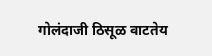गोलंदाजी ठिसूळ वाटतेय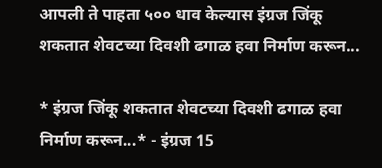आपली ते पाहता ५०० धाव केल्यास इंग्रज जिंकू शकतात शेवटच्या दिवशी ढगाळ हवा निर्माण करून...

* इंग्रज जिंकू शकतात शेवटच्या दिवशी ढगाळ हवा निर्माण करून...* - इंग्रज 15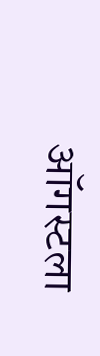ऑगस्टला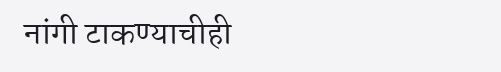नांगी टाकण्याचीही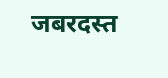जबरदस्त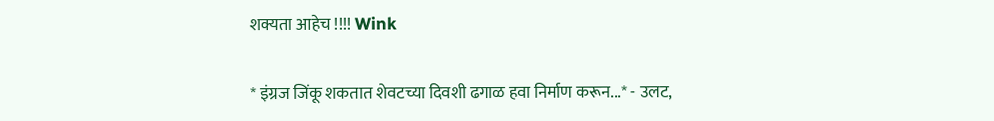शक्यता आहेच !!!! Wink

* इंग्रज जिंकू शकतात शेवटच्या दिवशी ढगाळ हवा निर्माण करून...* - उलट,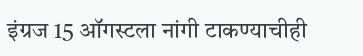इंग्रज 15 ऑगस्टला नांगी टाकण्याचीही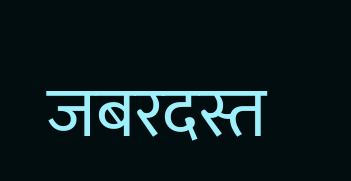जबरदस्त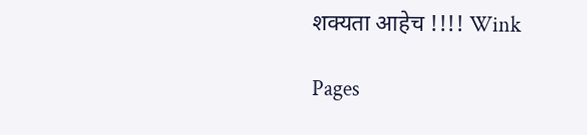शक्यता आहेच !!!! Wink

Pages